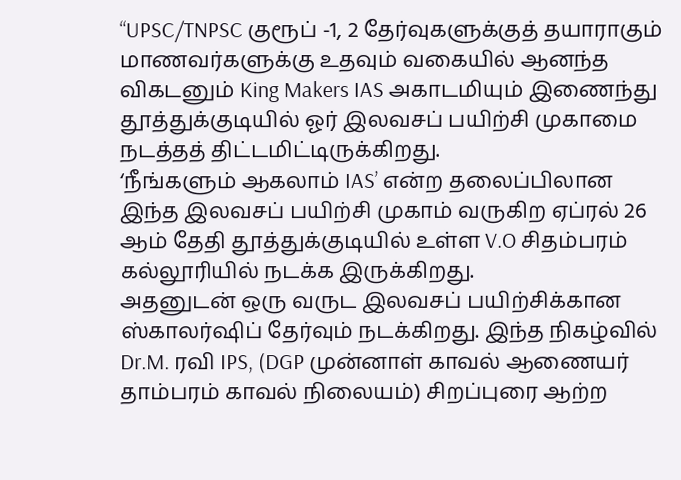“UPSC/TNPSC குரூப் -1, 2 தேர்வுகளுக்குத் தயாராகும் மாணவர்களுக்கு உதவும் வகையில் ஆனந்த விகடனும் King Makers IAS அகாடமியும் இணைந்து தூத்துக்குடியில் ஓர் இலவசப் பயிற்சி முகாமை நடத்தத் திட்டமிட்டிருக்கிறது.
‘நீங்களும் ஆகலாம் IAS’ என்ற தலைப்பிலான இந்த இலவசப் பயிற்சி முகாம் வருகிற ஏப்ரல் 26 ஆம் தேதி தூத்துக்குடியில் உள்ள V.O சிதம்பரம் கல்லூரியில் நடக்க இருக்கிறது.
அதனுடன் ஒரு வருட இலவசப் பயிற்சிக்கான ஸ்காலர்ஷிப் தேர்வும் நடக்கிறது. இந்த நிகழ்வில் Dr.M. ரவி IPS, (DGP முன்னாள் காவல் ஆணையர் தாம்பரம் காவல் நிலையம்) சிறப்புரை ஆற்ற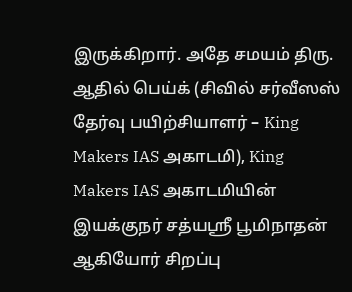இருக்கிறார். அதே சமயம் திரு. ஆதில் பெய்க் (சிவில் சர்வீஸஸ் தேர்வு பயிற்சியாளர் – King Makers IAS அகாடமி), King Makers IAS அகாடமியின் இயக்குநர் சத்யஶ்ரீ பூமிநாதன் ஆகியோர் சிறப்பு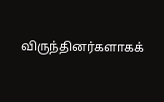விருந்தினர்களாகக்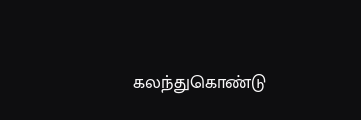கலந்துகொண்டு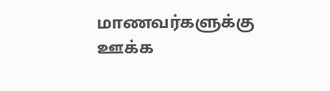மாணவர்களுக்கு ஊக்க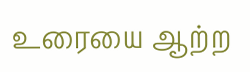உரையை ஆற்ற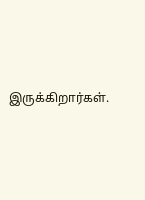இருக்கிறார்கள்.